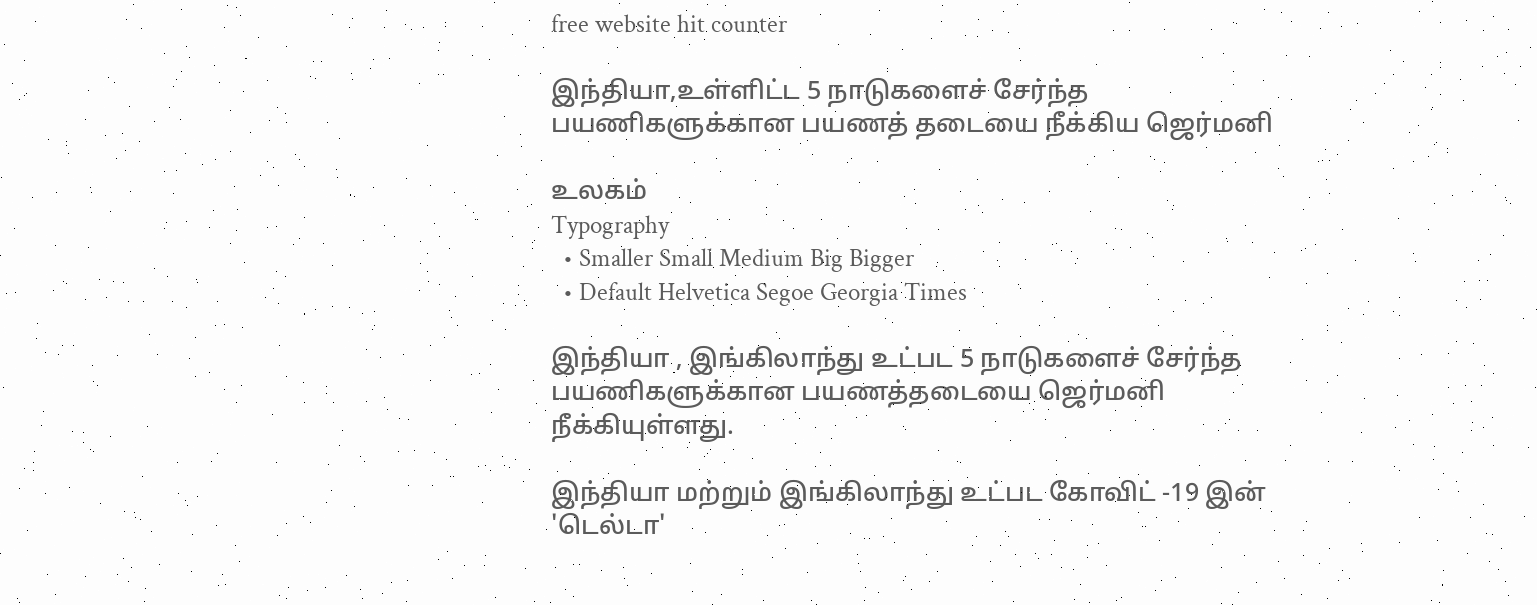free website hit counter

இந்தியா,உள்ளிட்ட 5 நாடுகளைச் சேர்ந்த பயணிகளுக்கான பயணத் தடையை நீக்கிய ஜெர்மனி

உலகம்
Typography
  • Smaller Small Medium Big Bigger
  • Default Helvetica Segoe Georgia Times

இந்தியா , இங்கிலாந்து உட்பட 5 நாடுகளைச் சேர்ந்த பயணிகளுக்கான பயணத்தடையை ஜெர்மனி நீக்கியுள்ளது.

இந்தியா மற்றும் இங்கிலாந்து உட்பட கோவிட் -19 இன் 'டெல்டா'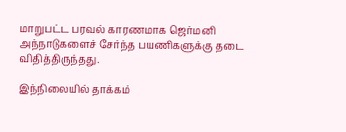மாறுபட்ட பரவல் காரணமாக ஜெர்மனி அந்நாடுகளைச் சேர்ந்த பயணிகளுக்கு தடை விதித்திருந்தது.

இந்நிலையில் தாக்கம்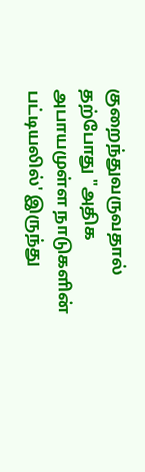குறைந்துவருவதால் தற்போது "அதிக அபாயமுள்ள நாடுகளின் பட்டியலில்' இருந்து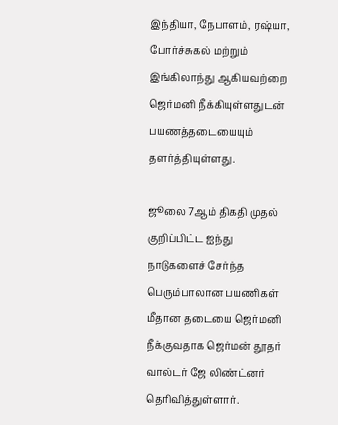இந்தியா, நேபாளம், ரஷ்யா, போர்ச்சுகல் மற்றும் இங்கிலாந்து ஆகியவற்றை ஜெர்மனி நீக்கியுள்ளதுடன் பயணத்தடையையும் தளர்த்தியுள்ளது.

ஜூலை 7ஆம் திகதி முதல் குறிப்பிட்ட ஐந்து நாடுகளைச் சேர்ந்த பெரும்பாலான பயணிகள் மீதான தடையை ஜெர்மனி நீக்குவதாக ஜெர்மன் தூதர் வால்டர் ஜே லிண்ட்னர் தெரிவித்துள்ளார்.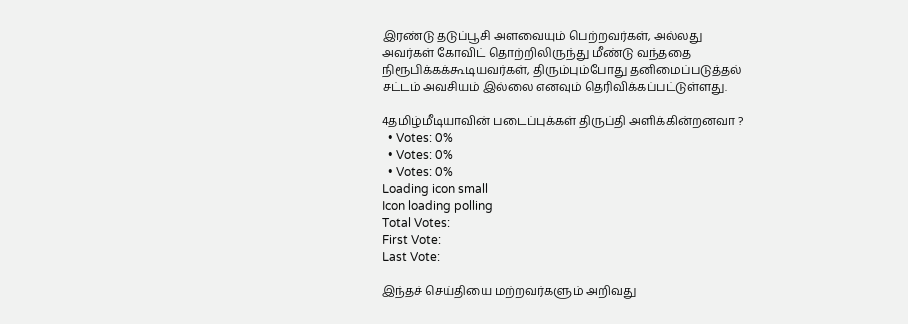இரண்டு தடுப்பூசி அளவையும் பெற்றவர்கள், அல்லது அவர்கள் கோவிட் தொற்றிலிருந்து மீண்டு வந்ததை நிரூபிக்கக்கூடியவர்கள், திரும்பும்போது தனிமைப்படுத்தல் சட்டம் அவசியம் இல்லை எனவும் தெரிவிக்கப்பட்டுள்ளது.

4தமிழ்மீடியாவின் படைப்புக்கள் திருப்தி அளிக்கின்றனவா ?
  • Votes: 0%
  • Votes: 0%
  • Votes: 0%
Loading icon small
Icon loading polling
Total Votes:
First Vote:
Last Vote:

இந்தச் செய்தியை மற்றவர்களும் அறிவது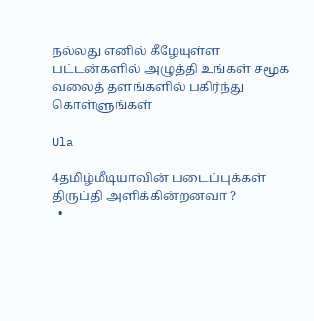நல்லது எனில் கீழேயுள்ள பட்டன்களில் அழுத்தி உங்கள் சமூக வலைத் தளங்களில் பகிர்ந்து கொள்ளுங்கள்

Ula

4தமிழ்மீடியாவின் படைப்புக்கள் திருப்தி அளிக்கின்றனவா ?
  •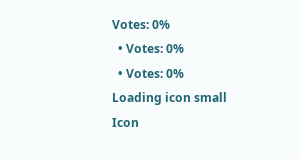Votes: 0%
  • Votes: 0%
  • Votes: 0%
Loading icon small
Icon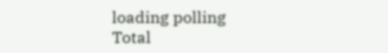loading polling
Total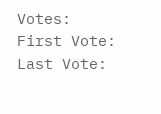Votes:
First Vote:
Last Vote: